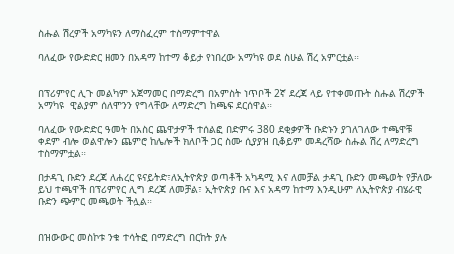ስሑል ሽረዎች አማካዩን ለማስፈረም ተስማምተዋል

ባለፈው የውድድር ዘመን በአዳማ ከተማ ቆይታ የነበረው አማካዩ ወደ ስሁል ሽረ አምርቷል።


በፕሪምየር ሊጉ መልካም አጀማመር በማድረግ በአምስት ነጥቦች 2ኛ ደረጃ ላይ የተቀመጡት ስሑል ሽረዎች አማካዩ  ዊልያም ሰለሞንን የግላቸው ለማድረግ ከጫፍ ደርሰዋል።

ባለፈው የውድድር ዓመት በአስር ጨዋታዎች ተሰልፎ በድምሩ 380 ደቂቃዎች ቡድኑን ያገለገለው ተጫዋቹ ቀደም ብሎ ወልዋሎን ጨምሮ ከሌሎች ክለቦች ጋር ስሙ ሲያያዝ ቢቆይም መዳረሻው ስሑል ሽረ ለማድረግ
ተስማምቷል።

በታዳጊ ቡድን ደረጃ ለሐረር ዩናይትድ፣ለኢትዮጵያ ወጣቶች አካዳሚ እና ለመቻል ታዳጊ ቡድን መጫወት የቻለው ይህ ተጫዋች በፕሪምየር ሊግ ደረጃ ለመቻል፣ ኢትዮጵያ ቡና እና አዳማ ከተማ እንዲሁም ለኢትዮጵያ ብሄራዊ ቡድን ጭምር መጫወት ችሏል።


በዝውውር መስኮቱ ንቁ ተሳትፎ በማድረግ በርከት ያሉ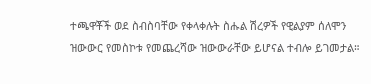ተጫዋቾች ወደ ስብስባቸው የቀላቀሉት ስሑል ሽረዎች የዊልያም ሰለሞን ዝውውር የመስኮቱ የመጨረሻው ዝውውራቸው ይሆናል ተብሎ ይገመታል።